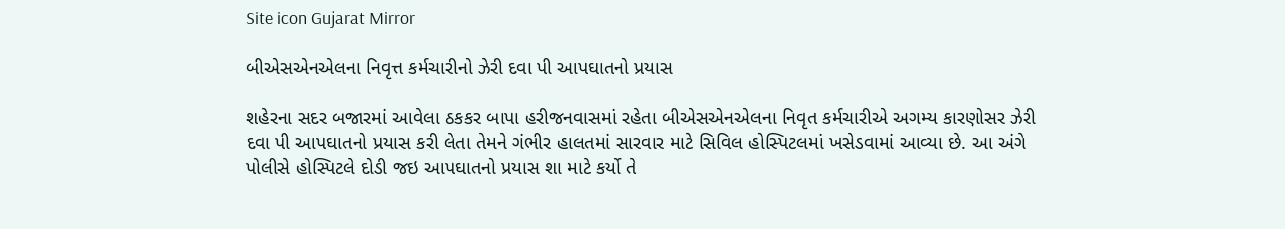Site icon Gujarat Mirror

બીએસએનએલના નિવૃત્ત કર્મચારીનો ઝેરી દવા પી આપઘાતનો પ્રયાસ

શહેરના સદર બજારમાં આવેલા ઠકકર બાપા હરીજનવાસમાં રહેતા બીએસએનએલના નિવૃત કર્મચારીએ અગમ્ય કારણોસર ઝેરી દવા પી આપઘાતનો પ્રયાસ કરી લેતા તેમને ગંભીર હાલતમાં સારવાર માટે સિવિલ હોસ્પિટલમાં ખસેડવામાં આવ્યા છે. આ અંગે પોલીસે હોસ્પિટલે દોડી જઇ આપઘાતનો પ્રયાસ શા માટે કર્યો તે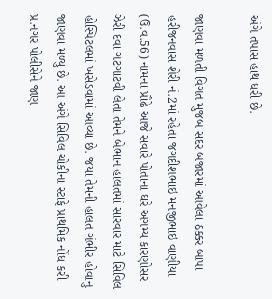અંગે તપાસ હાથ ધરી છે.

જાણવા મળતી વિગત મુજબ સદર બજારમાં આવેલા ઠક્કર બાપા હરીજનવાસ શેરી નં.2માં રહેતા જગદીશભાઇ મનજીભાઇ વાણીયા (ઉ.વ.56) નામના પ્રૌઢે આજે સવારે પોતાના ઘરે અગમ્ય કારણોસર ઝેરી દવા ગટગાટવી લેતા તેમને બેભાન હાલતમાં સારવાર માટે સિવિલ હોસ્પિટલમાં ખસેડવામાં આવ્યા છે. જયા તેમની હાલત ગંભીર હોવાનુ જાણવા મળ્યુ છે. આ અંગે સિવિલ ચોકીના સ્ટાફે પ્રાથમિક નોંધ કરી પ્ર.નગર પોલીસેને જાણ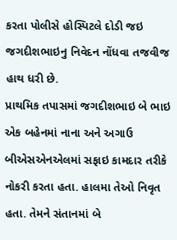કરતા પોલીસે હોસ્પિટલે દોડી જઇ જગદીશભાઇનુ નિવેદન નોંધવા તજવીજ હાથ ધરી છે.
પ્રાથમિક તપાસમાં જગદીશભાઇ બે ભાઇ એક બહેનમાં નાના અને અગાઉ બીએસએનએલમાં સફાઇ કામદાર તરીકે નોકરી કરતા હતા. હાલમા તેઓ નિવૃત હતા. તેમને સંતાનમાં બે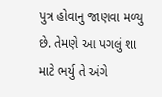પુત્ર હોવાનુ જાણવા મળ્યુ છે. તેમણે આ પગલું શા માટે ભર્યુ તે અંગે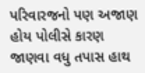પરિવારજનો પણ અજાણ હોય પોલીસે કારણ જાણવા વધુ તપાસ હાથ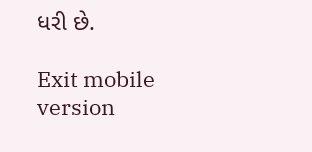ધરી છે.

Exit mobile version